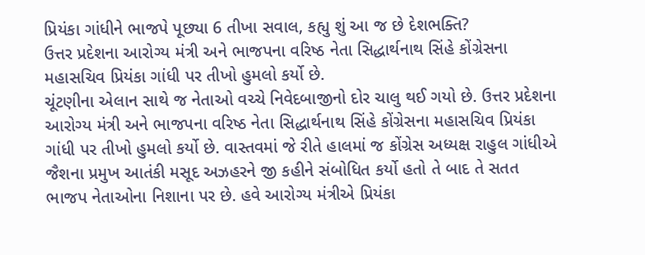પ્રિયંકા ગાંધીને ભાજપે પૂછ્યા 6 તીખા સવાલ, કહ્યુ શું આ જ છે દેશભક્તિ?
ઉત્તર પ્રદેશના આરોગ્ય મંત્રી અને ભાજપના વરિષ્ઠ નેતા સિદ્ધાર્થનાથ સિંહે કોંગ્રેસના મહાસચિવ પ્રિયંકા ગાંધી પર તીખો હુમલો કર્યો છે.
ચૂંટણીના એલાન સાથે જ નેતાઓ વચ્ચે નિવેદબાજીનો દોર ચાલુ થઈ ગયો છે. ઉત્તર પ્રદેશના આરોગ્ય મંત્રી અને ભાજપના વરિષ્ઠ નેતા સિદ્ધાર્થનાથ સિંહે કોંગ્રેસના મહાસચિવ પ્રિયંકા ગાંધી પર તીખો હુમલો કર્યો છે. વાસ્તવમાં જે રીતે હાલમાં જ કોંગ્રેસ અધ્યક્ષ રાહુલ ગાંધીએ જૈશના પ્રમુખ આતંકી મસૂદ અઝહરને જી કહીને સંબોધિત કર્યો હતો તે બાદ તે સતત ભાજપ નેતાઓના નિશાના પર છે. હવે આરોગ્ય મંત્રીએ પ્રિયંકા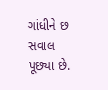ગાંધીને છ સવાલ પૂછ્યા છે.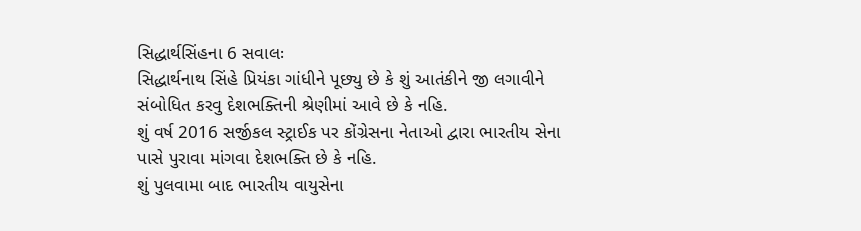સિદ્ધાર્થસિંહના 6 સવાલઃ
સિદ્ધાર્થનાથ સિંહે પ્રિયંકા ગાંધીને પૂછ્યુ છે કે શું આતંકીને જી લગાવીને સંબોધિત કરવુ દેશભક્તિની શ્રેણીમાં આવે છે કે નહિ.
શું વર્ષ 2016 સર્જીકલ સ્ટ્રાઈક પર કોંગ્રેસના નેતાઓ દ્વારા ભારતીય સેના પાસે પુરાવા માંગવા દેશભક્તિ છે કે નહિ.
શું પુલવામા બાદ ભારતીય વાયુસેના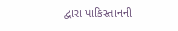દ્વારા પાકિસ્તાનની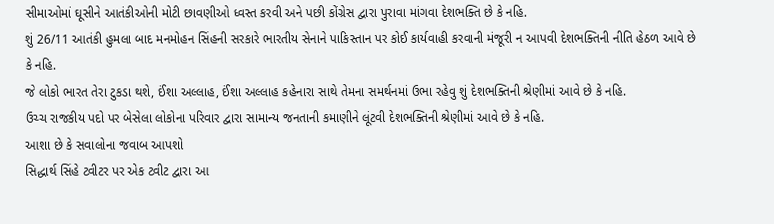સીમાઓમાં ઘૂસીને આતંકીઓની મોટી છાવણીઓ ધ્વસ્ત કરવી અને પછી કોંગ્રેસ દ્વારા પુરાવા માંગવા દેશભક્તિ છે કે નહિ.
શું 26/11 આતંકી હુમલા બાદ મનમોહન સિંહની સરકારે ભારતીય સેનાને પાકિસ્તાન પર કોઈ કાર્યવાહી કરવાની મંજૂરી ન આપવી દેશભક્તિની નીતિ હેઠળ આવે છે કે નહિ.
જે લોકો ભારત તેરા ટુકડા થશે, ઈંશા અલ્લાહ, ઈંશા અલ્લાહ કહેનારા સાથે તેમના સમર્થનમાં ઉભા રહેવુ શું દેશભક્તિની શ્રેણીમાં આવે છે કે નહિ.
ઉચ્ચ રાજકીય પદો પર બેસેલા લોકોના પરિવાર દ્વારા સામાન્ય જનતાની કમાણીને લૂંટવી દેશભક્તિની શ્રેણીમાં આવે છે કે નહિ.
આશા છે કે સવાલોના જવાબ આપશો
સિદ્ધાર્થ સિંહે ટ્વીટર પર એક ટ્વીટ દ્વારા આ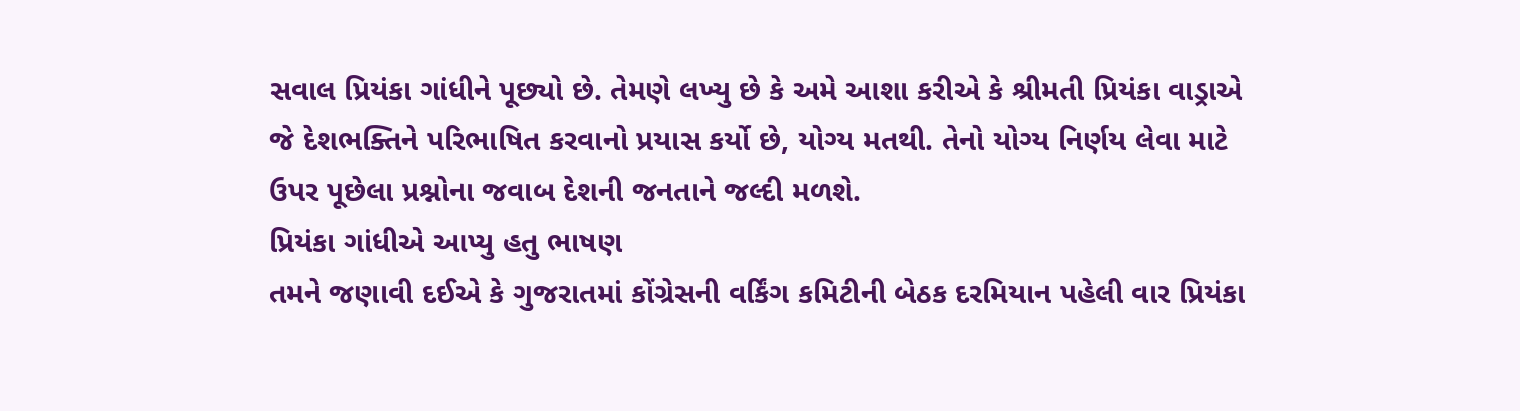સવાલ પ્રિયંકા ગાંધીને પૂછ્યો છે. તેમણે લખ્યુ છે કે અમે આશા કરીએ કે શ્રીમતી પ્રિયંકા વાડ્રાએ જે દેશભક્તિને પરિભાષિત કરવાનો પ્રયાસ કર્યો છે, યોગ્ય મતથી. તેનો યોગ્ય નિર્ણય લેવા માટે ઉપર પૂછેલા પ્રશ્નોના જવાબ દેશની જનતાને જલ્દી મળશે.
પ્રિયંકા ગાંધીએ આપ્યુ હતુ ભાષણ
તમને જણાવી દઈએ કે ગુજરાતમાં કોંગ્રેસની વર્કિંગ કમિટીની બેઠક દરમિયાન પહેલી વાર પ્રિયંકા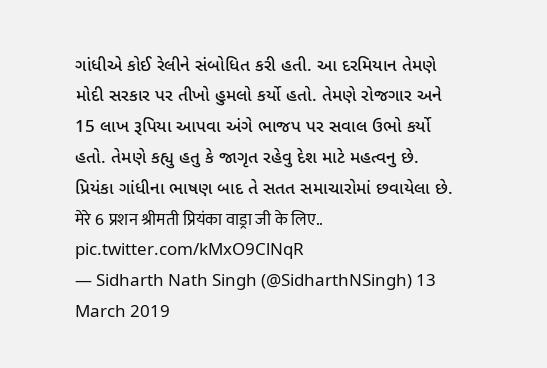ગાંધીએ કોઈ રેલીને સંબોધિત કરી હતી. આ દરમિયાન તેમણે મોદી સરકાર પર તીખો હુમલો કર્યો હતો. તેમણે રોજગાર અને 15 લાખ રૂપિયા આપવા અંગે ભાજપ પર સવાલ ઉભો કર્યો હતો. તેમણે કહ્યુ હતુ કે જાગૃત રહેવુ દેશ માટે મહત્વનુ છે. પ્રિયંકા ગાંધીના ભાષણ બાદ તે સતત સમાચારોમાં છવાયેલા છે.
मेरे 6 प्रशन श्रीमती प्रियंका वाड्रा जी के लिए.. pic.twitter.com/kMxO9ClNqR
— Sidharth Nath Singh (@SidharthNSingh) 13 March 2019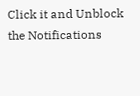Click it and Unblock the Notifications